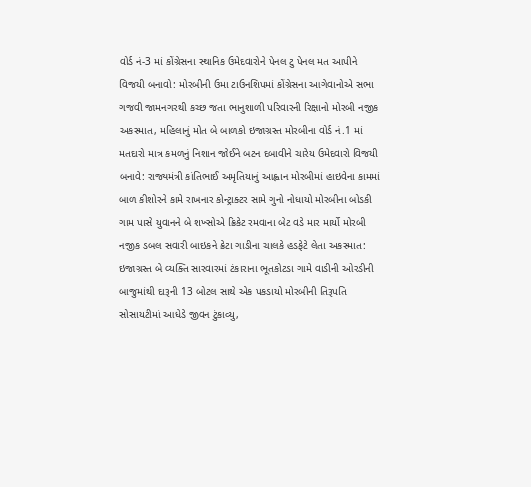વોર્ડ નં-3 માં કોંગ્રેસના સ્થાનિક ઉમેદવારોને પેનલ ટુ પેનલ મત આપીને વિજયી બનાવો: મોરબીની ઉમા ટાઉનશિપમાં કોંગ્રેસના આગેવાનોએ સભા ગજવી જામનગરથી કચ્છ જતા ભાનુશાળી પરિવારની રિક્ષાનો મોરબી નજીક અકસ્માત, મહિલાનું મોત બે બાળકો ઇજાગ્રસ્ત મોરબીના વોર્ડ નં.1 માં મતદારો માત્ર કમળનું નિશાન જોઈને બટન દબાવીને ચારેય ઉમેદવારો વિજયી બનાવે: રાજ્યમંત્રી કાંતિભાઈ અમૃતિયાનું આહ્વાન મોરબીમાં હાઇવેના કામમાં બાળ કીશોરને કામે રાખનાર કોન્ટ્રાક્ટર સામે ગુનો નોધાયો મોરબીના બોડકી ગામ પાસે યુવાનને બે શખ્સોએ ક્રિકેટ રમવાના બેટ વડે માર માર્યો મોરબી નજીક ડબલ સવારી બાઇકને ક્રેટા ગાડીના ચાલકે હડફેટે લેતા અકસ્માત: ઇજાગ્રસ્ત બે વ્યક્તિ સારવારમાં ટંકારાના ભૂતકોટડા ગામે વાડીની ઓરડીની બાજુમાંથી દારૂની 13 બોટલ સાથે એક પકડાયો મોરબીની તિરૂપતિ સોસાયટીમાં આધેડે જીવન ટુંકાવ્યુ,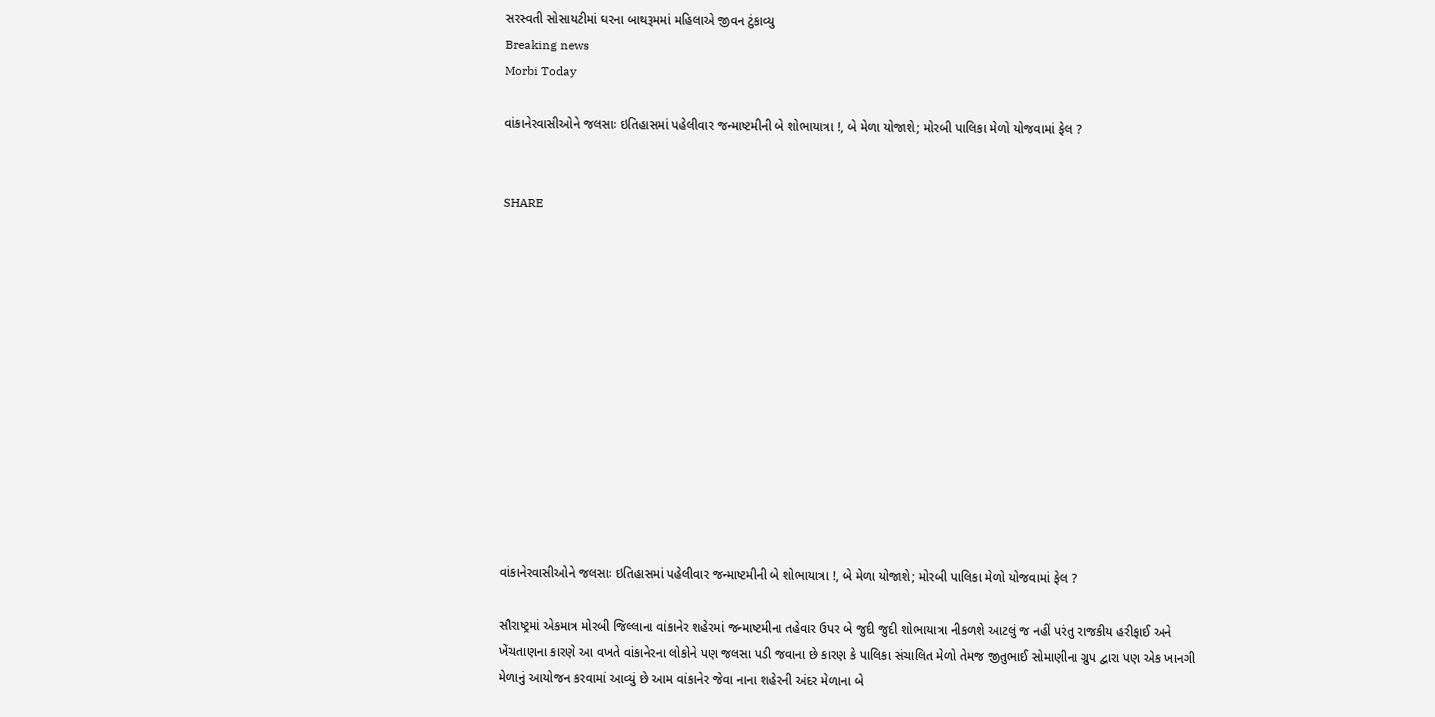સરસ્વતી સોસાયટીમાં ઘરના બાથરૂમમાં મહિલાએ જીવન ટુંકાવ્યુ
Breaking news
Morbi Today

વાંકાનેરવાસીઓને જલસાઃ ઇતિહાસમાં પહેલીવાર જન્માષ્ટમીની બે શોભાયાત્રા !, બે મેળા યોજાશે; મોરબી પાલિકા મેળો યોજવામાં ફેલ ?


SHARE













વાંકાનેરવાસીઓને જલસાઃ ઇતિહાસમાં પહેલીવાર જન્માષ્ટમીની બે શોભાયાત્રા !, બે મેળા યોજાશે; મોરબી પાલિકા મેળો યોજવામાં ફેલ ?

સૌરાષ્ટ્રમાં એકમાત્ર મોરબી જિલ્લાના વાંકાનેર શહેરમાં જન્માષ્ટમીના તહેવાર ઉપર બે જુદી જુદી શોભાયાત્રા નીકળશે આટલું જ નહીં પરંતુ રાજકીય હરીફાઈ અને ખેંચતાણના કારણે આ વખતે વાંકાનેરના લોકોને પણ જલસા પડી જવાના છે કારણ કે પાલિકા સંચાલિત મેળો તેમજ જીતુભાઈ સોમાણીના ગ્રુપ દ્વારા પણ એક ખાનગી મેળાનું આયોજન કરવામાં આવ્યું છે આમ વાંકાનેર જેવા નાના શહેરની અંદર મેળાના બે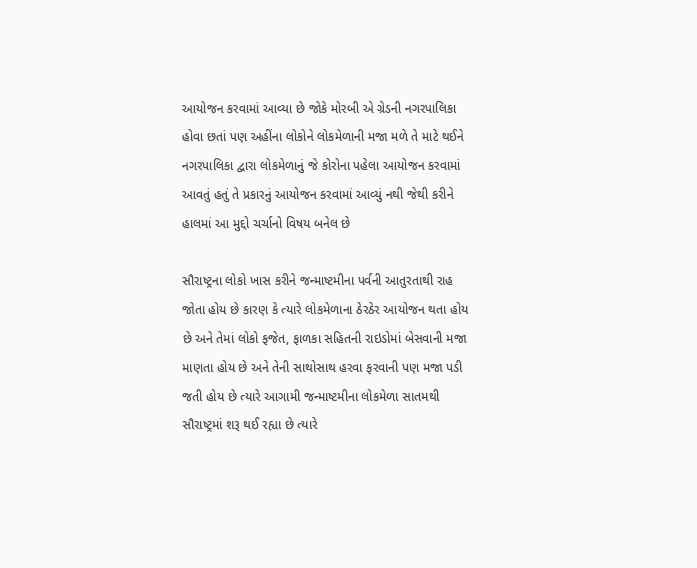આયોજન કરવામાં આવ્યા છે જોકે મોરબી એ ગ્રેડની નગરપાલિકા હોવા છતાં પણ અહીંના લોકોને લોકમેળાની મજા મળે તે માટે થઈને નગરપાલિકા દ્વારા લોકમેળાનું જે કોરોના પહેલા આયોજન કરવામાં આવતું હતું તે પ્રકારનું આયોજન કરવામાં આવ્યું નથી જેથી કરીને હાલમાં આ મુદ્દો ચર્ચાનો વિષય બનેલ છે

સૌરાષ્ટ્રના લોકો ખાસ કરીને જન્માષ્ટમીના પર્વની આતુરતાથી રાહ જોતા હોય છે કારણ કે ત્યારે લોકમેળાના ઠેરઠેર આયોજન થતા હોય છે અને તેમાં લોકો ફજેત, ફાળકા સહિતની રાઇડોમાં બેસવાની મજા માણતા હોય છે અને તેની સાથોસાથ હરવા ફરવાની પણ મજા પડી જતી હોય છે ત્યારે આગામી જન્માષ્ટમીના લોકમેળા સાતમથી સૌરાષ્ટ્રમાં શરૂ થઈ રહ્યા છે ત્યારે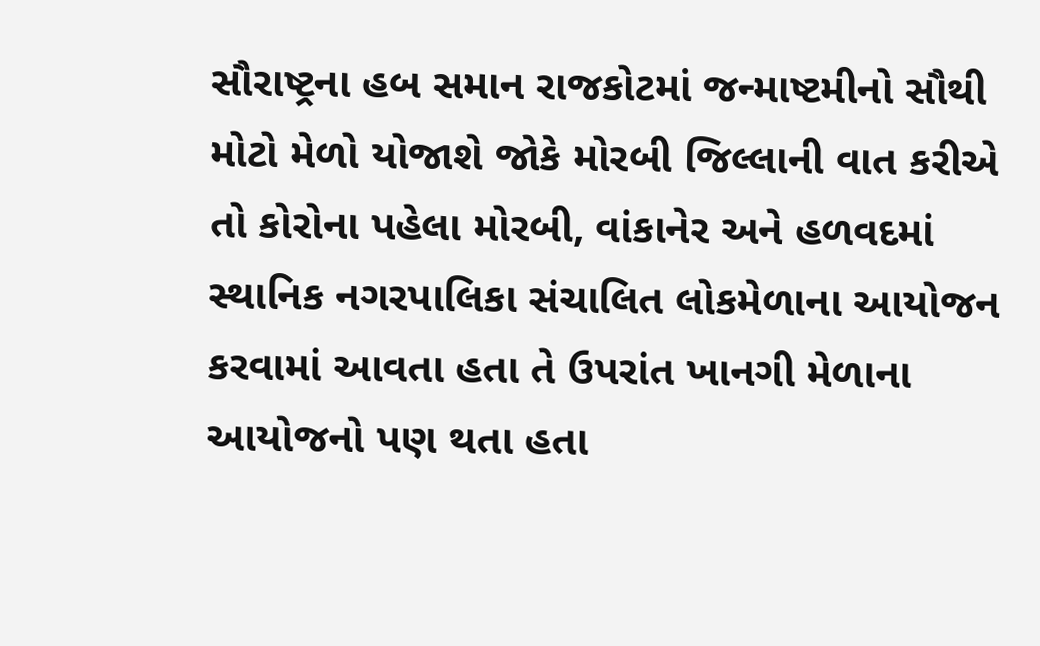સૌરાષ્ટ્રના હબ સમાન રાજકોટમાં જન્માષ્ટમીનો સૌથી મોટો મેળો યોજાશે જોકે મોરબી જિલ્લાની વાત કરીએ તો કોરોના પહેલા મોરબી, વાંકાનેર અને હળવદમાં સ્થાનિક નગરપાલિકા સંચાલિત લોકમેળાના આયોજન કરવામાં આવતા હતા તે ઉપરાંત ખાનગી મેળાના આયોજનો પણ થતા હતા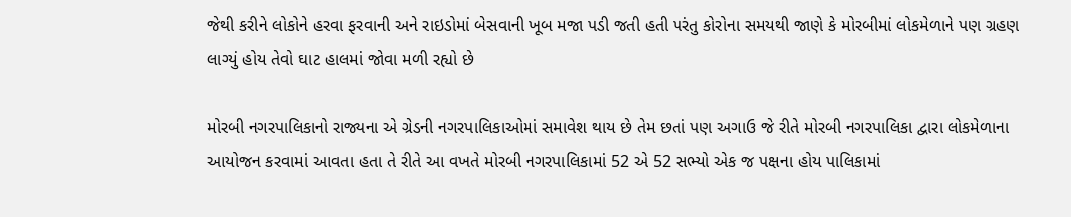જેથી કરીને લોકોને હરવા ફરવાની અને રાઇડોમાં બેસવાની ખૂબ મજા પડી જતી હતી પરંતુ કોરોના સમયથી જાણે કે મોરબીમાં લોકમેળાને પણ ગ્રહણ લાગ્યું હોય તેવો ઘાટ હાલમાં જોવા મળી રહ્યો છે

મોરબી નગરપાલિકાનો રાજ્યના એ ગ્રેડની નગરપાલિકાઓમાં સમાવેશ થાય છે તેમ છતાં પણ અગાઉ જે રીતે મોરબી નગરપાલિકા દ્વારા લોકમેળાના આયોજન કરવામાં આવતા હતા તે રીતે આ વખતે મોરબી નગરપાલિકામાં 52 એ 52 સભ્યો એક જ પક્ષના હોય પાલિકામાં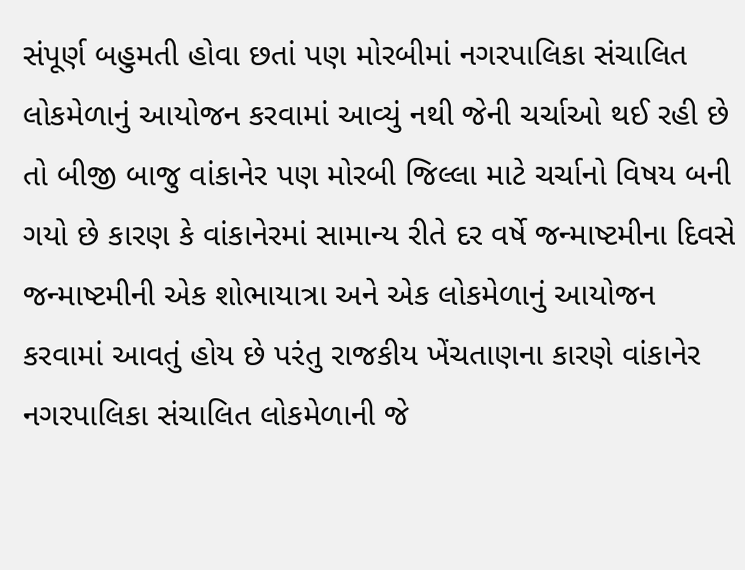સંપૂર્ણ બહુમતી હોવા છતાં પણ મોરબીમાં નગરપાલિકા સંચાલિત લોકમેળાનું આયોજન કરવામાં આવ્યું નથી જેની ચર્ચાઓ થઈ રહી છે તો બીજી બાજુ વાંકાનેર પણ મોરબી જિલ્લા માટે ચર્ચાનો વિષય બની ગયો છે કારણ કે વાંકાનેરમાં સામાન્ય રીતે દર વર્ષે જન્માષ્ટમીના દિવસે જન્માષ્ટમીની એક શોભાયાત્રા અને એક લોકમેળાનું આયોજન કરવામાં આવતું હોય છે પરંતુ રાજકીય ખેંચતાણના કારણે વાંકાનેર નગરપાલિકા સંચાલિત લોકમેળાની જે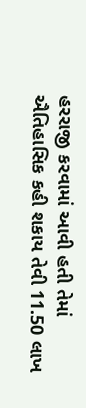હરરાજી કરવામાં આવી હતી તેમાં ઐતિહાસિક કહી શકાય તેવી 11.50 લાખ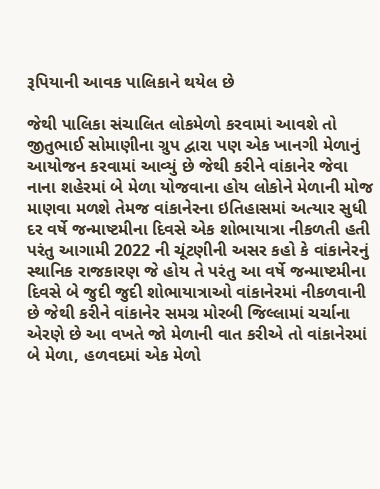રૂપિયાની આવક પાલિકાને થયેલ છે

જેથી પાલિકા સંચાલિત લોકમેળો કરવામાં આવશે તો જીતુભાઈ સોમાણીના ગ્રુપ દ્વારા પણ એક ખાનગી મેળાનું આયોજન કરવામાં આવ્યું છે જેથી કરીને વાંકાનેર જેવા નાના શહેરમાં બે મેળા યોજવાના હોય લોકોને મેળાની મોજ માણવા મળશે તેમજ વાંકાનેરના ઇતિહાસમાં અત્યાર સુધી દર વર્ષે જન્માષ્ટમીના દિવસે એક શોભાયાત્રા નીકળતી હતી પરંતુ આગામી 2022 ની ચૂંટણીની અસર કહો કે વાંકાનેરનું સ્થાનિક રાજકારણ જે હોય તે પરંતુ આ વર્ષે જન્માષ્ટમીના દિવસે બે જુદી જુદી શોભાયાત્રાઓ વાંકાનેરમાં નીકળવાની છે જેથી કરીને વાંકાનેર સમગ્ર મોરબી જિલ્લામાં ચર્ચાના એરણે છે આ વખતે જો મેળાની વાત કરીએ તો વાંકાનેરમાં બે મેળા, હળવદમાં એક મેળો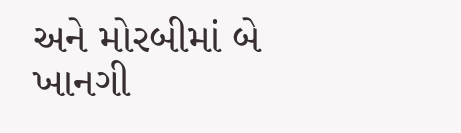અને મોરબીમાં બે ખાનગી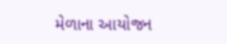મેળાના આયોજન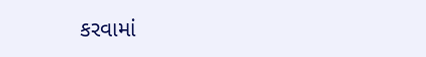કરવામાં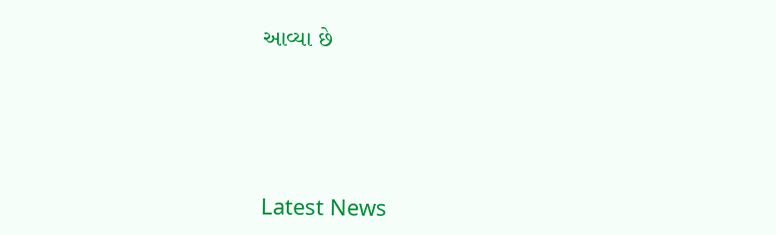આવ્યા છે






Latest News